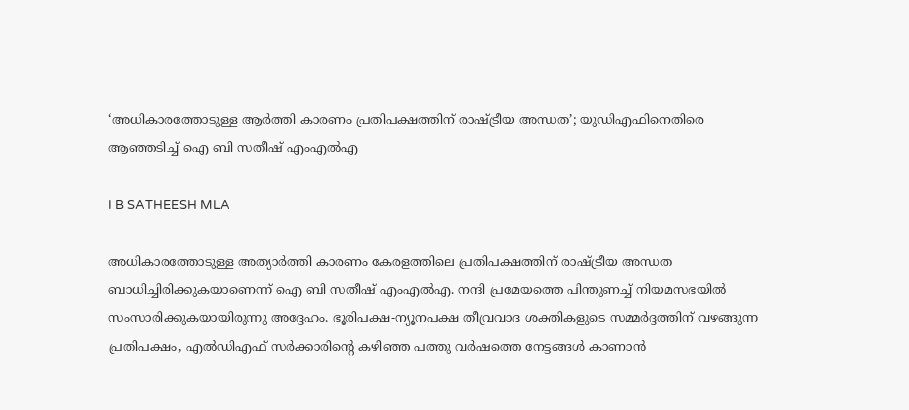‘അധികാരത്തോടുള്ള ആർത്തി കാരണം പ്രതിപക്ഷത്തിന് രാഷ്ട്രീയ അന്ധത’; യുഡിഎഫിനെതിരെ ആഞ്ഞടിച്ച് ഐ ബി സതീഷ് എംഎൽഎ

I B SATHEESH MLA

അധികാരത്തോടുള്ള അത്യാർത്തി കാരണം കേരളത്തിലെ പ്രതിപക്ഷത്തിന് രാഷ്ട്രീയ അന്ധത ബാധിച്ചിരിക്കുകയാണെന്ന് ഐ ബി സതീഷ് എംഎൽഎ. നന്ദി പ്രമേയത്തെ പിന്തുണച്ച് നിയമസഭയിൽ സംസാരിക്കുകയായിരുന്നു അദ്ദേഹം. ഭൂരിപക്ഷ-ന്യൂനപക്ഷ തീവ്രവാദ ശക്തികളുടെ സമ്മർദ്ദത്തിന് വഴങ്ങുന്ന പ്രതിപക്ഷം, എൽഡിഎഫ് സർക്കാരിന്റെ കഴിഞ്ഞ പത്തു വർഷത്തെ നേട്ടങ്ങൾ കാണാൻ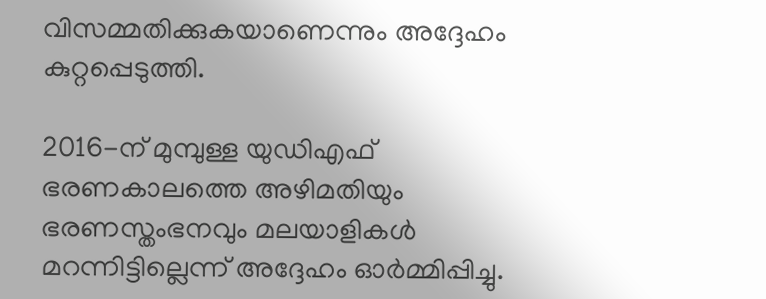വിസമ്മതിക്കുകയാണെന്നും അദ്ദേഹം കുറ്റപ്പെടുത്തി.

2016-ന് മുമ്പുള്ള യുഡിഎഫ് ഭരണകാലത്തെ അഴിമതിയും ഭരണസ്തംഭനവും മലയാളികൾ മറന്നിട്ടില്ലെന്ന് അദ്ദേഹം ഓർമ്മിപ്പിച്ചു.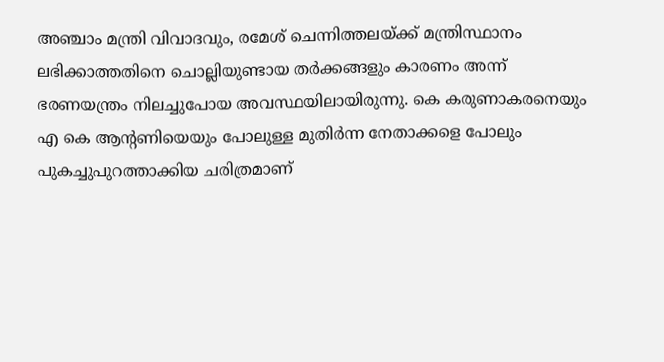അഞ്ചാം മന്ത്രി വിവാദവും, രമേശ് ചെന്നിത്തലയ്ക്ക് മന്ത്രിസ്ഥാനം ലഭിക്കാത്തതിനെ ചൊല്ലിയുണ്ടായ തർക്കങ്ങളും കാരണം അന്ന് ഭരണയന്ത്രം നിലച്ചുപോയ അവസ്ഥയിലായിരുന്നു. കെ കരുണാകരനെയും എ കെ ആന്റണിയെയും പോലുള്ള മുതിർന്ന നേതാക്കളെ പോലും പുകച്ചുപുറത്താക്കിയ ചരിത്രമാണ്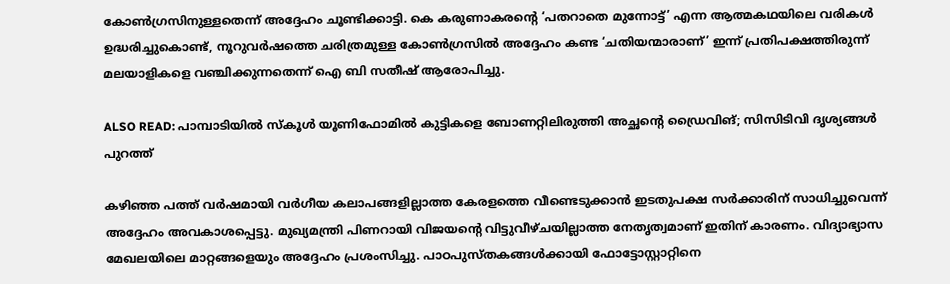കോൺഗ്രസിനുള്ളതെന്ന് അദ്ദേഹം ചൂണ്ടിക്കാട്ടി. കെ കരുണാകരന്റെ ‘പതറാതെ മുന്നോട്ട്’ എന്ന ആത്മകഥയിലെ വരികൾ ഉദ്ധരിച്ചുകൊണ്ട്, നൂറുവർഷത്തെ ചരിത്രമുള്ള കോൺഗ്രസിൽ അദ്ദേഹം കണ്ട ‘ചതിയന്മാരാണ്’ ഇന്ന് പ്രതിപക്ഷത്തിരുന്ന് മലയാളികളെ വഞ്ചിക്കുന്നതെന്ന് ഐ ബി സതീഷ് ആരോപിച്ചു.

ALSO READ: പാമ്പാടിയിൽ സ്കൂൾ യൂണിഫോമിൽ കുട്ടികളെ ബോണറ്റിലിരുത്തി അച്ഛന്റെ ഡ്രൈവിങ്; സിസിടിവി ദൃശ്യങ്ങൾ പുറത്ത്

കഴിഞ്ഞ പത്ത് വർഷമായി വർഗീയ കലാപങ്ങളില്ലാത്ത കേരളത്തെ വീണ്ടെടുക്കാൻ ഇടതുപക്ഷ സർക്കാരിന് സാധിച്ചുവെന്ന് അദ്ദേഹം അവകാശപ്പെട്ടു. മുഖ്യമന്ത്രി പിണറായി വിജയന്റെ വിട്ടുവീഴ്ചയില്ലാത്ത നേതൃത്വമാണ് ഇതിന് കാരണം. വിദ്യാഭ്യാസ മേഖലയിലെ മാറ്റങ്ങളെയും അദ്ദേഹം പ്രശംസിച്ചു. പാഠപുസ്തകങ്ങൾക്കായി ഫോട്ടോസ്റ്റാറ്റിനെ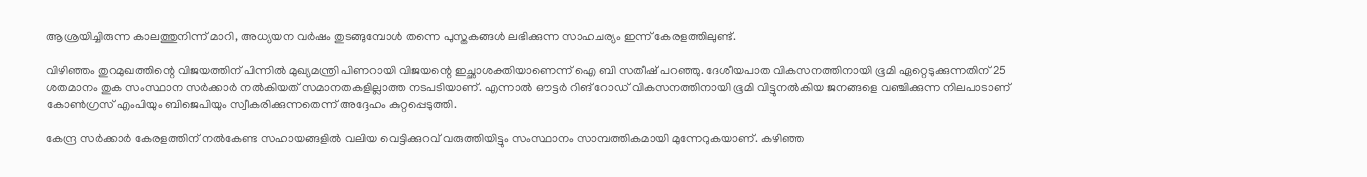ആശ്രയിച്ചിരുന്ന കാലത്തുനിന്ന് മാറി, അധ്യയന വർഷം തുടങ്ങുമ്പോൾ തന്നെ പുസ്തകങ്ങൾ ലഭിക്കുന്ന സാഹചര്യം ഇന്ന് കേരളത്തിലുണ്ട്.

വിഴിഞ്ഞം തുറമുഖത്തിന്റെ വിജയത്തിന് പിന്നിൽ മുഖ്യമന്ത്രി പിണറായി വിജയന്റെ ഇച്ഛാശക്തിയാണെന്ന് ഐ ബി സതീഷ് പറഞ്ഞു. ദേശീയപാത വികസനത്തിനായി ഭൂമി ഏറ്റെടുക്കുന്നതിന് 25 ശതമാനം തുക സംസ്ഥാന സർക്കാർ നൽകിയത് സമാനതകളില്ലാത്ത നടപടിയാണ്. എന്നാൽ ഔട്ടർ റിങ് റോഡ് വികസനത്തിനായി ഭൂമി വിട്ടുനൽകിയ ജനങ്ങളെ വഞ്ചിക്കുന്ന നിലപാടാണ് കോൺഗ്രസ് എംപിയും ബിജെപിയും സ്വീകരിക്കുന്നതെന്ന് അദ്ദേഹം കുറ്റപ്പെടുത്തി.

കേന്ദ്ര സർക്കാർ കേരളത്തിന് നൽകേണ്ട സഹായങ്ങളിൽ വലിയ വെട്ടിക്കുറവ് വരുത്തിയിട്ടും സംസ്ഥാനം സാമ്പത്തികമായി മുന്നേറുകയാണ്. കഴിഞ്ഞ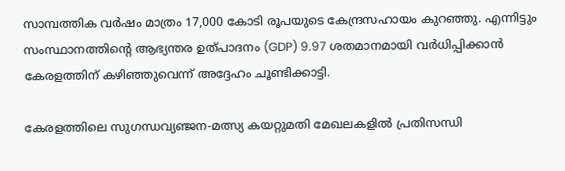സാമ്പത്തിക വർഷം മാത്രം 17,000 കോടി രൂപയുടെ കേന്ദ്രസഹായം കുറഞ്ഞു. എന്നിട്ടും സംസ്ഥാനത്തിന്റെ ആഭ്യന്തര ഉത്പാദനം (GDP) 9.97 ശതമാനമായി വർധിപ്പിക്കാൻ കേരളത്തിന് കഴിഞ്ഞുവെന്ന് അദ്ദേഹം ചൂണ്ടിക്കാട്ടി.

കേരളത്തിലെ സുഗന്ധവ്യഞ്ജന-മത്സ്യ കയറ്റുമതി മേഖലകളിൽ പ്രതിസന്ധി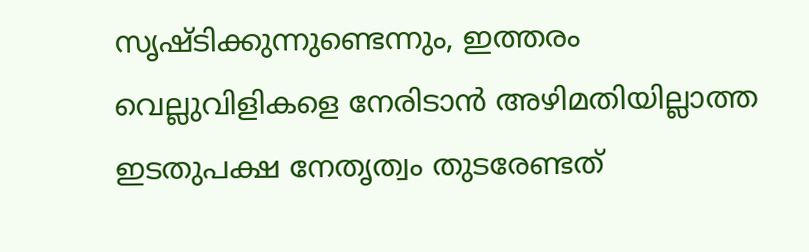സൃഷ്ടിക്കുന്നുണ്ടെന്നും, ഇത്തരം വെല്ലുവിളികളെ നേരിടാൻ അഴിമതിയില്ലാത്ത ഇടതുപക്ഷ നേതൃത്വം തുടരേണ്ടത്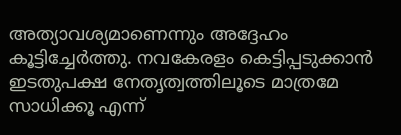അത്യാവശ്യമാണെന്നും അദ്ദേഹം കൂട്ടിച്ചേർത്തു. നവകേരളം കെട്ടിപ്പടുക്കാൻ ഇടതുപക്ഷ നേതൃത്വത്തിലൂടെ മാത്രമേ സാധിക്കൂ എന്ന്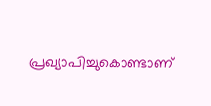പ്രഖ്യാപിച്ചുകൊണ്ടാണ്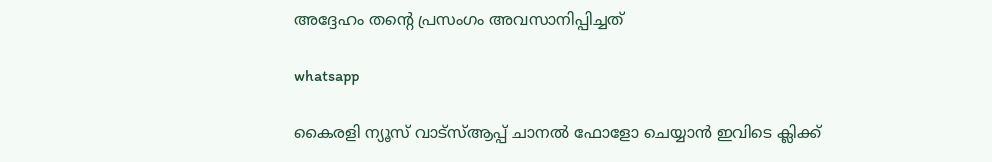അദ്ദേഹം തന്റെ പ്രസംഗം അവസാനിപ്പിച്ചത്

whatsapp

കൈരളി ന്യൂസ് വാട്‌സ്ആപ്പ് ചാനല്‍ ഫോളോ ചെയ്യാന്‍ ഇവിടെ ക്ലിക്ക്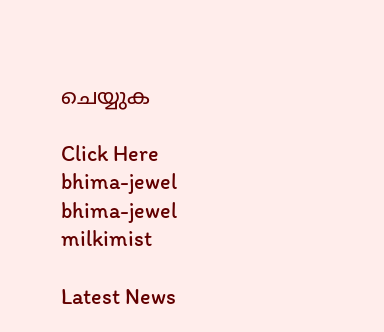ചെയ്യുക

Click Here
bhima-jewel
bhima-jewel
milkimist

Latest News